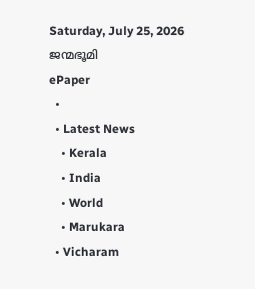Saturday, July 25, 2026
ജന്മഭൂമി
ePaper
  •
  • Latest News
    • Kerala
    • India
    • World
    • Marukara
  • Vicharam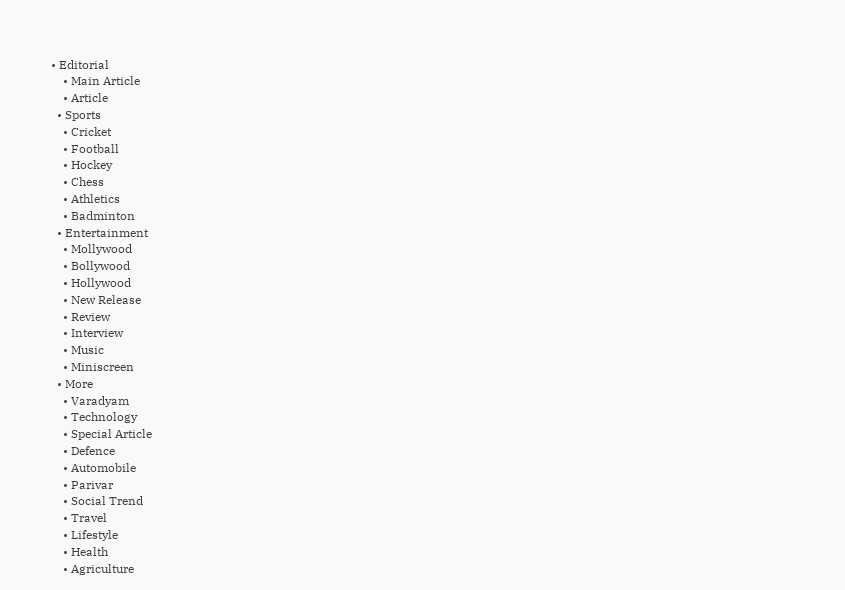• Editorial
    • Main Article
    • Article
  • Sports
    • Cricket
    • Football
    • Hockey
    • Chess
    • Athletics
    • Badminton
  • Entertainment
    • Mollywood
    • Bollywood
    • Hollywood
    • New Release
    • Review
    • Interview
    • Music
    • Miniscreen
  • More
    • Varadyam
    • Technology
    • Special Article
    • Defence
    • Automobile
    • Parivar
    • Social Trend
    • Travel
    • Lifestyle
    • Health
    • Agriculture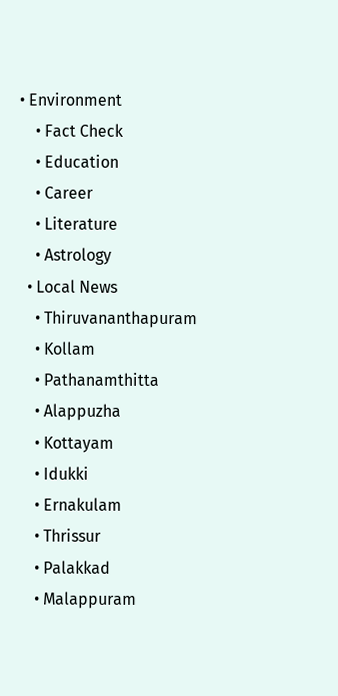• Environment
    • Fact Check
    • Education
    • Career
    • Literature
    • Astrology
  • Local News
    • Thiruvananthapuram
    • Kollam
    • Pathanamthitta
    • Alappuzha
    • Kottayam
    • Idukki
    • Ernakulam
    • Thrissur
    • Palakkad
    • Malappuram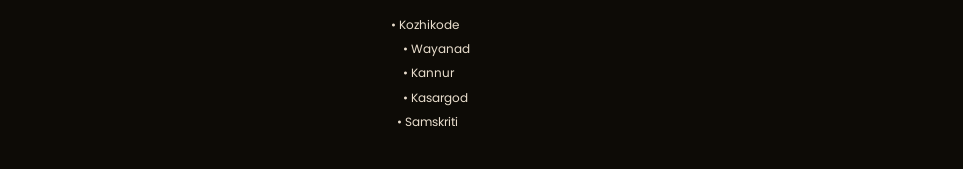• Kozhikode
    • Wayanad
    • Kannur
    • Kasargod
  • Samskriti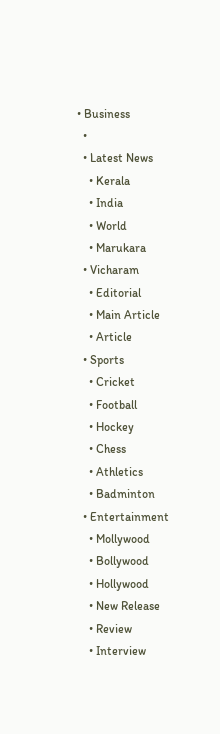• Business
  •
  • Latest News
    • Kerala
    • India
    • World
    • Marukara
  • Vicharam
    • Editorial
    • Main Article
    • Article
  • Sports
    • Cricket
    • Football
    • Hockey
    • Chess
    • Athletics
    • Badminton
  • Entertainment
    • Mollywood
    • Bollywood
    • Hollywood
    • New Release
    • Review
    • Interview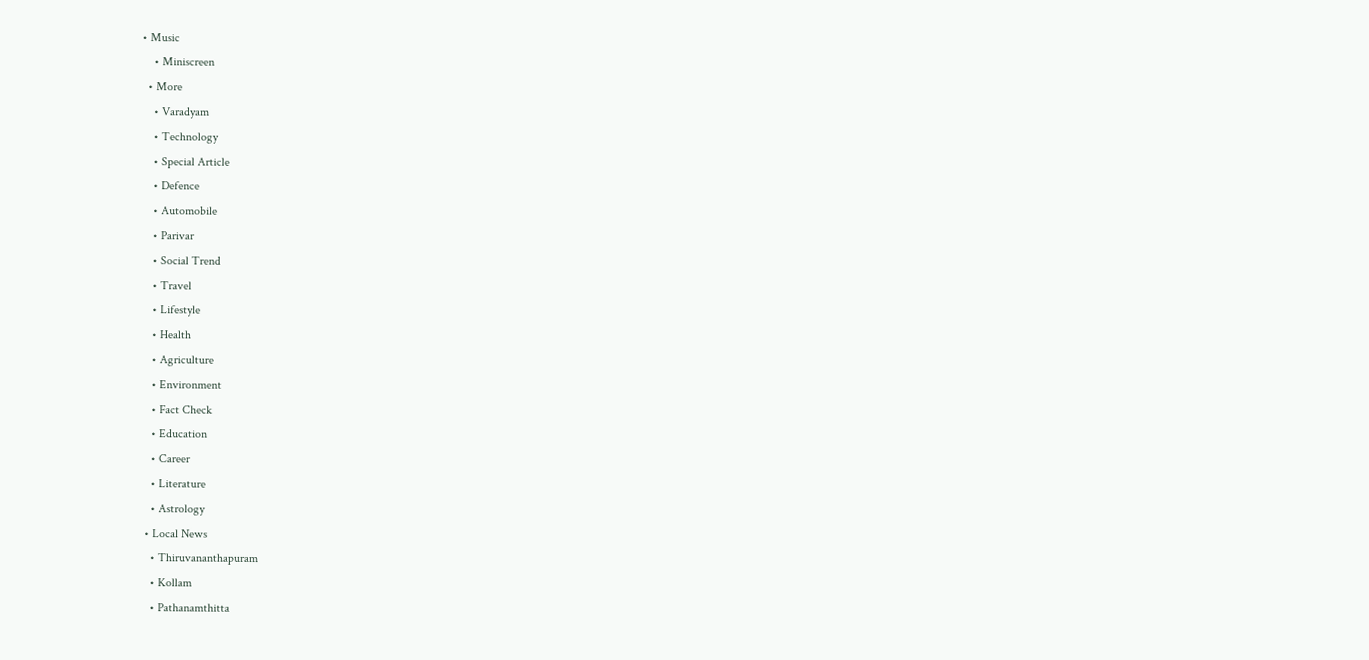• Music
    • Miniscreen
  • More
    • Varadyam
    • Technology
    • Special Article
    • Defence
    • Automobile
    • Parivar
    • Social Trend
    • Travel
    • Lifestyle
    • Health
    • Agriculture
    • Environment
    • Fact Check
    • Education
    • Career
    • Literature
    • Astrology
  • Local News
    • Thiruvananthapuram
    • Kollam
    • Pathanamthitta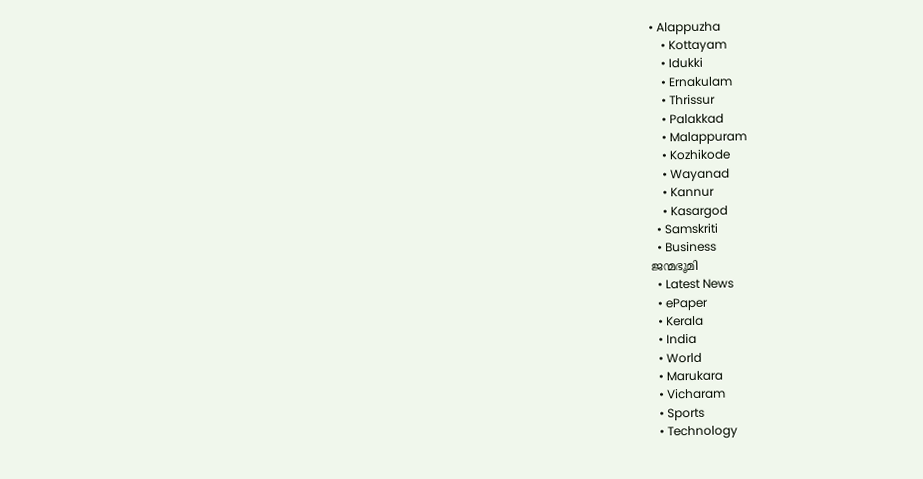• Alappuzha
    • Kottayam
    • Idukki
    • Ernakulam
    • Thrissur
    • Palakkad
    • Malappuram
    • Kozhikode
    • Wayanad
    • Kannur
    • Kasargod
  • Samskriti
  • Business
ജന്മഭൂമി
  • Latest News
  • ePaper
  • Kerala
  • India
  • World
  • Marukara
  • Vicharam
  • Sports
  • Technology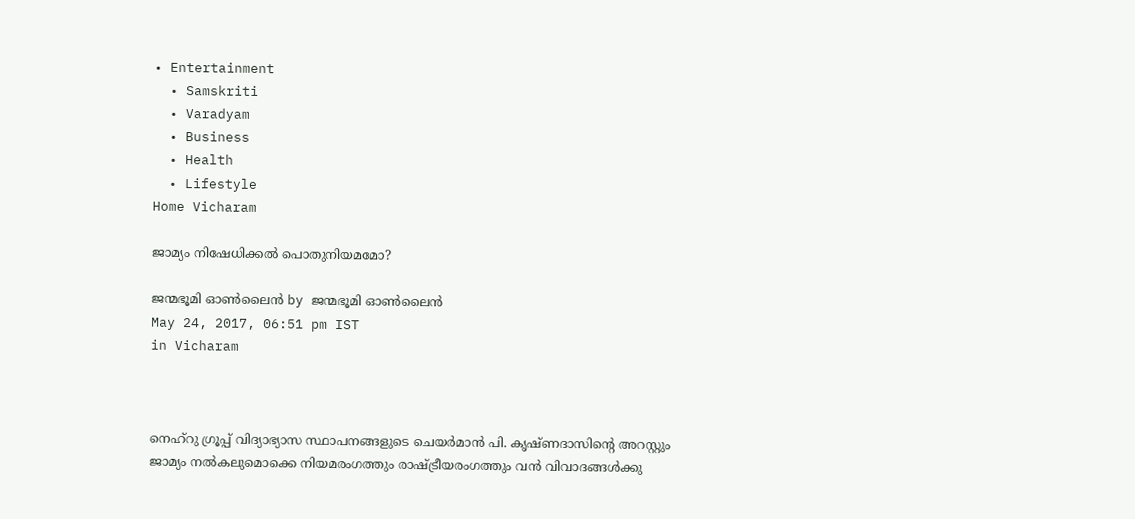• Entertainment
  • Samskriti
  • Varadyam
  • Business
  • Health
  • Lifestyle
Home Vicharam

ജാമ്യം നിഷേധിക്കല്‍ പൊതുനിയമമോ?

ജന്മഭൂമി ഓണ്‍ലൈന്‍ by ജന്മഭൂമി ഓണ്‍ലൈന്‍
May 24, 2017, 06:51 pm IST
in Vicharam



നെഹ്‌റു ഗ്രൂപ്പ് വിദ്യാഭ്യാസ സ്ഥാപനങ്ങളുടെ ചെയര്‍മാന്‍ പി. കൃഷ്ണദാസിന്റെ അറസ്റ്റും ജാമ്യം നല്‍കലുമൊക്കെ നിയമരംഗത്തും രാഷ്‌ട്രീയരംഗത്തും വന്‍ വിവാദങ്ങള്‍ക്കു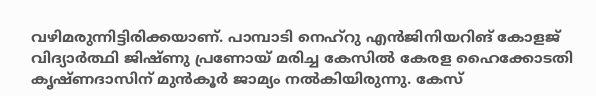വഴിമരുന്നിട്ടിരിക്കയാണ്. പാമ്പാടി നെഹ്‌റു എന്‍ജിനിയറിങ് കോളജ് വിദ്യാര്‍ത്ഥി ജിഷ്ണു പ്രണോയ് മരിച്ച കേസില്‍ കേരള ഹൈക്കോടതി കൃഷ്ണദാസിന് മുന്‍കൂര്‍ ജാമ്യം നല്‍കിയിരുന്നു. കേസ്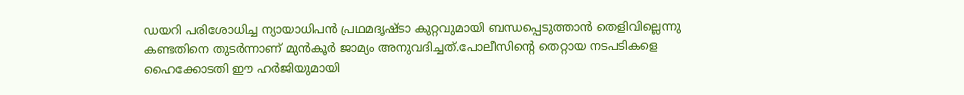ഡയറി പരിശോധിച്ച ന്യായാധിപന്‍ പ്രഥമദൃഷ്ടാ കുറ്റവുമായി ബന്ധപ്പെടുത്താന്‍ തെളിവില്ലെന്നു കണ്ടതിനെ തുടര്‍ന്നാണ് മുന്‍കൂര്‍ ജാമ്യം അനുവദിച്ചത്.പോലീസിന്റെ തെറ്റായ നടപടികളെ ഹൈക്കോടതി ഈ ഹര്‍ജിയുമായി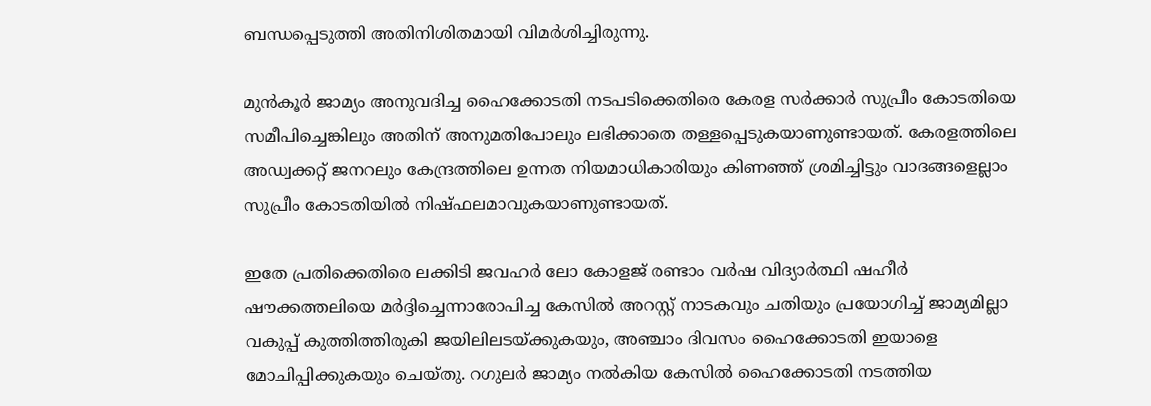ബന്ധപ്പെടുത്തി അതിനിശിതമായി വിമര്‍ശിച്ചിരുന്നു.

മുന്‍കൂര്‍ ജാമ്യം അനുവദിച്ച ഹൈക്കോടതി നടപടിക്കെതിരെ കേരള സര്‍ക്കാര്‍ സുപ്രീം കോടതിയെ സമീപിച്ചെങ്കിലും അതിന് അനുമതിപോലും ലഭിക്കാതെ തള്ളപ്പെടുകയാണുണ്ടായത്. കേരളത്തിലെ അഡ്വക്കറ്റ് ജനറലും കേന്ദ്രത്തിലെ ഉന്നത നിയമാധികാരിയും കിണഞ്ഞ് ശ്രമിച്ചിട്ടും വാദങ്ങളെല്ലാം സുപ്രീം കോടതിയില്‍ നിഷ്ഫലമാവുകയാണുണ്ടായത്.

ഇതേ പ്രതിക്കെതിരെ ലക്കിടി ജവഹര്‍ ലോ കോളജ് രണ്ടാം വര്‍ഷ വിദ്യാര്‍ത്ഥി ഷഹീര്‍ ഷൗക്കത്തലിയെ മര്‍ദ്ദിച്ചെന്നാരോപിച്ച കേസില്‍ അറസ്റ്റ് നാടകവും ചതിയും പ്രയോഗിച്ച് ജാമ്യമില്ലാ വകുപ്പ് കുത്തിത്തിരുകി ജയിലിലടയ്‌ക്കുകയും, അഞ്ചാം ദിവസം ഹൈക്കോടതി ഇയാളെ മോചിപ്പിക്കുകയും ചെയ്തു. റഗുലര്‍ ജാമ്യം നല്‍കിയ കേസില്‍ ഹൈക്കോടതി നടത്തിയ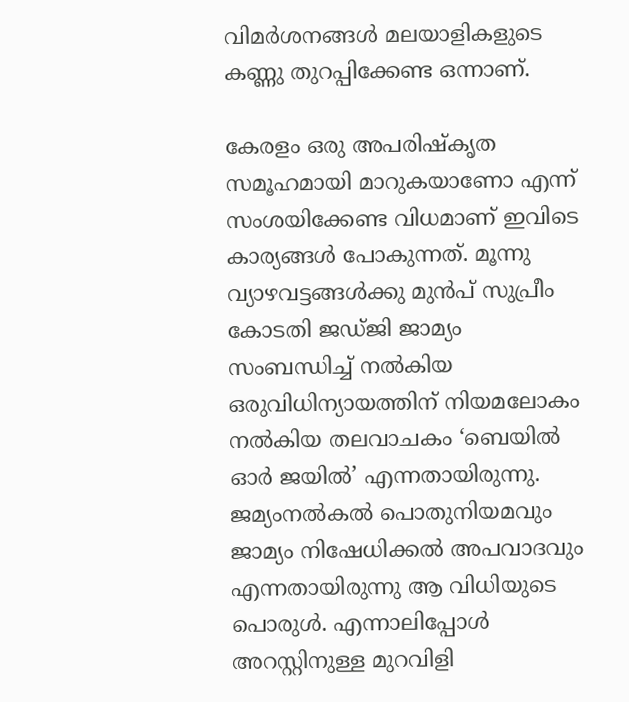വിമര്‍ശനങ്ങള്‍ മലയാളികളുടെ കണ്ണു തുറപ്പിക്കേണ്ട ഒന്നാണ്.

കേരളം ഒരു അപരിഷ്‌കൃത സമൂഹമായി മാറുകയാണോ എന്ന് സംശയിക്കേണ്ട വിധമാണ് ഇവിടെ കാര്യങ്ങള്‍ പോകുന്നത്. മൂന്നു വ്യാഴവട്ടങ്ങള്‍ക്കു മുന്‍പ് സുപ്രീം കോടതി ജഡ്ജി ജാമ്യം സംബന്ധിച്ച് നല്‍കിയ ഒരുവിധിന്യായത്തിന് നിയമലോകം നല്‍കിയ തലവാചകം ‘ബെയില്‍ ഓര്‍ ജയില്‍’ എന്നതായിരുന്നു. ജമ്യംനല്‍കല്‍ പൊതുനിയമവും ജാമ്യം നിഷേധിക്കല്‍ അപവാദവും എന്നതായിരുന്നു ആ വിധിയുടെ പൊരുള്‍. എന്നാലിപ്പോള്‍ അറസ്റ്റിനുള്ള മുറവിളി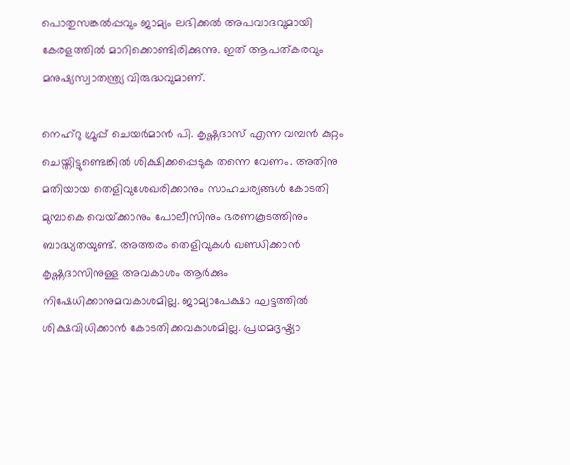പൊതുസങ്കല്‍പ്പവും ജാമ്യം ലഭിക്കല്‍ അപവാദവുമായി കേരളത്തില്‍ മാറിക്കൊണ്ടിരിക്കുന്നു. ഇത് ആപത്കരവും മനുഷ്യസ്വാതന്ത്ര്യ വിരുദ്ധവുമാണ്.

നെഹ്‌റു ഗ്രൂപ്പ് ചെയര്‍മാന്‍ പി. കൃഷ്ണദാസ് എന്ന വമ്പന്‍ കുറ്റം ചെയ്തിട്ടുണ്ടെങ്കില്‍ ശിക്ഷിക്കപ്പെടുക തന്നെ വേണം. അതിനു മതിയായ തെളിവുശേഖരിക്കാനും സാഹചര്യങ്ങള്‍ കോടതി മുമ്പാകെ വെയ്‌ക്കാനും പോലീസിനും ഭരണകൂടത്തിനും ബാദ്ധ്യതയുണ്ട്. അത്തരം തെളിവുകള്‍ ഖണ്ഡിക്കാന്‍ കൃഷ്ണദാസിനുള്ള അവകാശം ആര്‍ക്കും നിഷേധിക്കാനുമവകാശമില്ല. ജാമ്യാപേക്ഷാ ഘട്ടത്തില്‍ ശിക്ഷവിധിക്കാന്‍ കോടതിക്കവകാശമില്ല. പ്രഥമദൃഷ്ട്യാ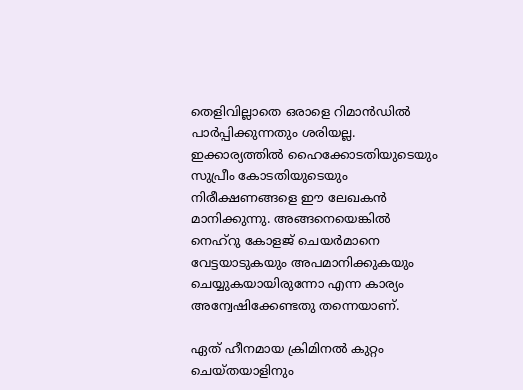തെളിവില്ലാതെ ഒരാളെ റിമാന്‍ഡില്‍ പാര്‍പ്പിക്കുന്നതും ശരിയല്ല. ഇക്കാര്യത്തില്‍ ഹൈക്കോടതിയുടെയും സുപ്രീം കോടതിയുടെയും നിരീക്ഷണങ്ങളെ ഈ ലേഖകന്‍ മാനിക്കുന്നു. അങ്ങനെയെങ്കില്‍ നെഹ്‌റു കോളജ് ചെയര്‍മാനെ വേട്ടയാടുകയും അപമാനിക്കുകയും ചെയ്യുകയായിരുന്നോ എന്ന കാര്യം അന്വേഷിക്കേണ്ടതു തന്നെയാണ്.

ഏത് ഹീനമായ ക്രിമിനല്‍ കുറ്റം ചെയ്തയാളിനും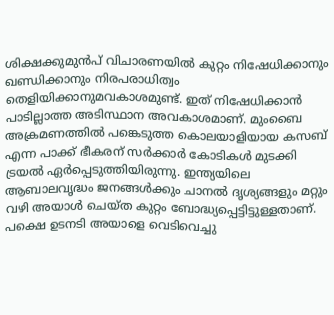ശിക്ഷക്കുമുന്‍പ് വിചാരണയില്‍ കുറ്റം നിഷേധിക്കാനും ഖണ്ഡിക്കാനും നിരപരാധിത്വം തെളിയിക്കാനുമവകാശമുണ്ട്. ഇത് നിഷേധിക്കാന്‍ പാടില്ലാത്ത അടിസ്ഥാന അവകാശമാണ്. മുംബൈ അക്രമണത്തില്‍ പങ്കെടുത്ത കൊലയാളിയായ കസബ് എന്ന പാക്ക് ഭീകരന് സര്‍ക്കാര്‍ കോടികള്‍ മുടക്കി ട്രയല്‍ ഏര്‍പ്പെടുത്തിയിരുന്നു. ഇന്ത്യയിലെ ആബാലവൃദ്ധം ജനങ്ങള്‍ക്കും ചാനല്‍ ദൃശ്യങ്ങളും മറ്റും വഴി അയാള്‍ ചെയ്ത കുറ്റം ബോദ്ധ്യപ്പെട്ടിട്ടുള്ളതാണ്. പക്ഷെ ഉടനടി അയാളെ വെടിവെച്ചു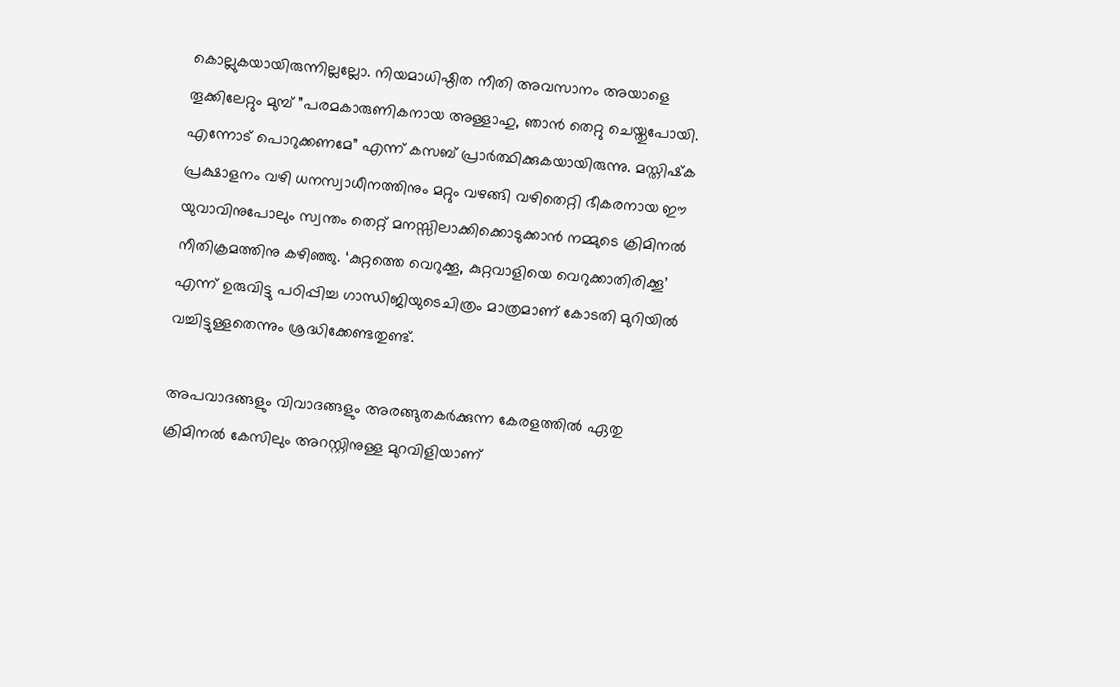കൊല്ലുകയായിരുന്നില്ലല്ലോ. നിയമാധിഷ്ഠിത നീതി അവസാനം അയാളെ തൂക്കിലേറ്റും മുമ്പ് ”പരമകാരുണികനായ അള്ളാഹു, ഞാന്‍ തെറ്റു ചെയ്തുപോയി. എന്നോട് പൊറുക്കണമേ” എന്ന് കസബ് പ്രാര്‍ത്ഥിക്കുകയായിരുന്നു. മസ്തിഷ്‌ക പ്രക്ഷാളനം വഴി ധനസ്വാധീനത്തിനും മറ്റും വഴങ്ങി വഴിതെറ്റി ഭീകരനായ ഈ യുവാവിനുപോലും സ്വന്തം തെറ്റ് മനസ്സിലാക്കിക്കൊടുക്കാന്‍ നമ്മുടെ ക്രിമിനല്‍ നീതിക്രമത്തിനു കഴിഞ്ഞു. ‘കുറ്റത്തെ വെറുക്കൂ, കുറ്റവാളിയെ വെറുക്കാതിരിക്കൂ’ എന്ന് ഉരുവിട്ടു പഠിപ്പിച്ച ഗാന്ധിജിയുടെചിത്രം മാത്രമാണ് കോടതി മുറിയില്‍ വച്ചിട്ടുള്ളതെന്നും ശ്രദ്ധിക്കേണ്ടതുണ്ട്.

അപവാദങ്ങളും വിവാദങ്ങളും അരങ്ങുതകര്‍ക്കുന്ന കേരളത്തില്‍ ഏതു ക്രിമിനല്‍ കേസിലും അറസ്റ്റിനുള്ള മുറവിളിയാണ്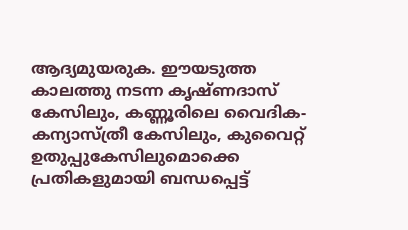ആദ്യമുയരുക. ഈയടുത്ത കാലത്തു നടന്ന കൃഷ്ണദാസ് കേസിലും, കണ്ണൂരിലെ വൈദിക-കന്യാസ്ത്രീ കേസിലും, കുവൈറ്റ് ഉതുപ്പുകേസിലുമൊക്കെ പ്രതികളുമായി ബന്ധപ്പെട്ട്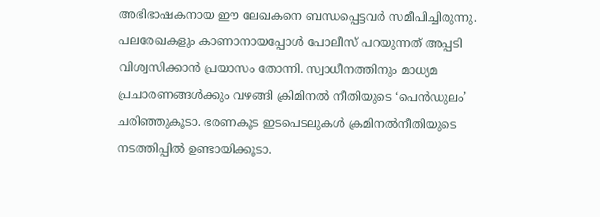അഭിഭാഷകനായ ഈ ലേഖകനെ ബന്ധപ്പെട്ടവര്‍ സമീപിച്ചിരുന്നു. പലരേഖകളും കാണാനായപ്പോള്‍ പോലീസ് പറയുന്നത് അപ്പടി വിശ്വസിക്കാന്‍ പ്രയാസം തോന്നി. സ്വാധീനത്തിനും മാധ്യമ പ്രചാരണങ്ങള്‍ക്കും വഴങ്ങി ക്രിമിനല്‍ നീതിയുടെ ‘പെന്‍ഡുലം’ ചരിഞ്ഞുകൂടാ. ഭരണകൂട ഇടപെടലുകള്‍ ക്രമിനല്‍നീതിയുടെ നടത്തിപ്പില്‍ ഉണ്ടായിക്കൂടാ.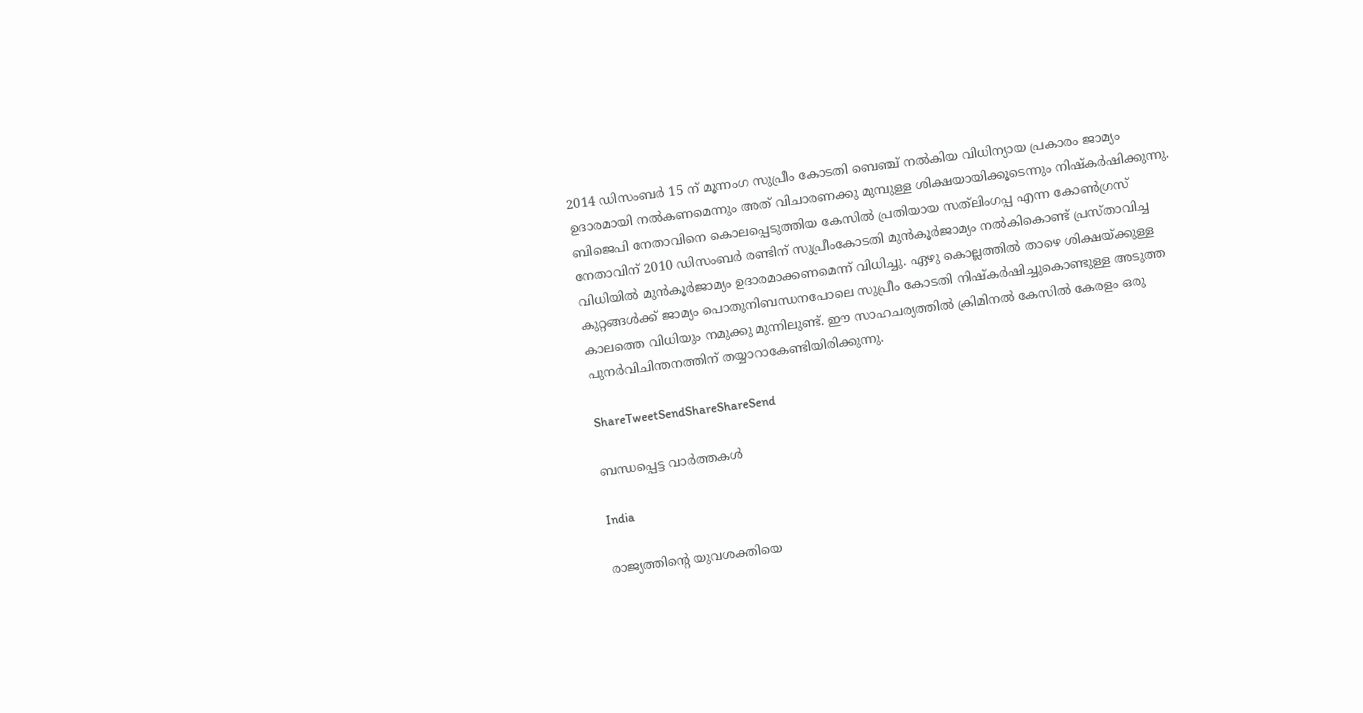2014 ഡിസംബര്‍ 15 ന് മൂന്നംഗ സുപ്രീം കോടതി ബെഞ്ച് നല്‍കിയ വിധിന്യായ പ്രകാരം ജാമ്യം ഉദാരമായി നല്‍കണമെന്നും അത് വിചാരണക്കു മുമ്പുള്ള ശിക്ഷയായിക്കൂടെന്നും നിഷ്‌കര്‍ഷിക്കുന്നു. ബിജെപി നേതാവിനെ കൊലപ്പെടുത്തിയ കേസില്‍ പ്രതിയായ സത്‌ലിംഗപ്പ എന്ന കോണ്‍ഗ്രസ് നേതാവിന് 2010 ഡിസംബര്‍ രണ്ടിന് സുപ്രീംകോടതി മുന്‍കൂര്‍ജാമ്യം നല്‍കികൊണ്ട് പ്രസ്താവിച്ച വിധിയില്‍ മുന്‍കൂര്‍ജാമ്യം ഉദാരമാക്കണമെന്ന് വിധിച്ചു. ഏഴു കൊല്ലത്തില്‍ താഴെ ശിക്ഷയ്‌ക്കുള്ള കുറ്റങ്ങള്‍ക്ക് ജാമ്യം പൊതുനിബന്ധനപോലെ സുപ്രീം കോടതി നിഷ്‌കര്‍ഷിച്ചുകൊണ്ടുള്ള അടുത്ത കാലത്തെ വിധിയും നമുക്കു മുന്നിലുണ്ട്. ഈ സാഹചര്യത്തില്‍ ക്രിമിനല്‍ കേസില്‍ കേരളം ഒരു പുനര്‍വിചിന്തനത്തിന് തയ്യാറാകേണ്ടിയിരിക്കുന്നു.

ShareTweetSendShareShareSend

ബന്ധപ്പെട്ട വാര്‍ത്തകള്‍

India

രാജ്യത്തിന്റെ യുവശക്തിയെ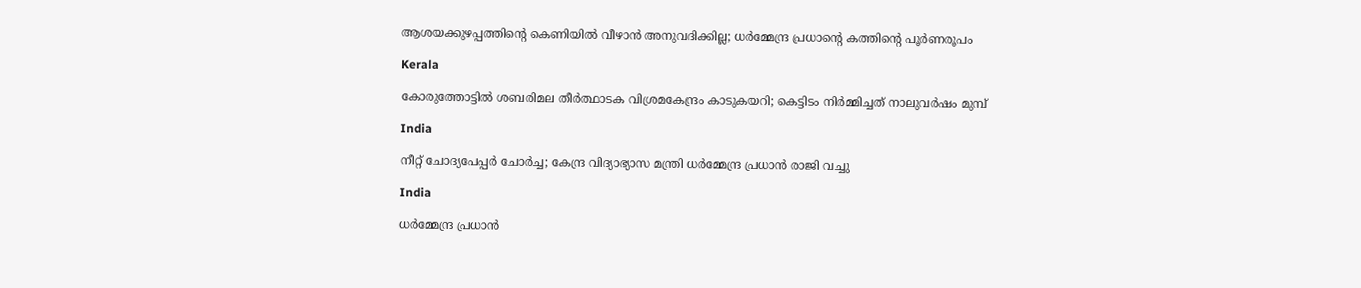ആശയക്കുഴപ്പത്തിന്റെ കെണിയിൽ വീഴാൻ അനുവദിക്കില്ല; ധർമ്മേന്ദ്ര പ്രധാന്റെ കത്തിന്റെ പൂർണരൂപം

Kerala

കോരുത്തോട്ടില്‍ ശബരിമല തീര്‍ത്ഥാടക വിശ്രമകേന്ദ്രം കാടുകയറി; കെട്ടിടം നിര്‍മ്മിച്ചത് നാലുവര്‍ഷം മുമ്പ്

India

നീറ്റ് ചോദ്യപേപ്പർ ചോർച്ച; കേന്ദ്ര വിദ്യാഭ്യാസ മന്ത്രി ധർമ്മേന്ദ്ര പ്രധാൻ രാജി വച്ചു

India

ധർമ്മേന്ദ്ര പ്രധാൻ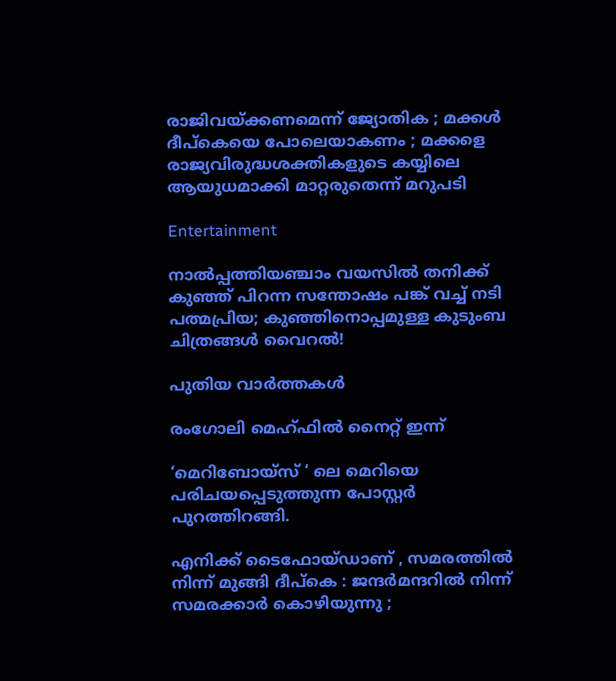രാജിവയ്‌ക്കണമെന്ന് ജ്യോതിക ; മക്കൾ ദീപ്കെയെ പോലെയാകണം ; മക്കളെ രാജ്യവിരുദ്ധശക്തികളുടെ കയ്യിലെ ആയുധമാക്കി മാറ്റരുതെന്ന് മറുപടി

Entertainment

നാൽപ്പത്തിയഞ്ചാം വയസിൽ തനിക്ക് കുഞ്ഞ് പിറന്ന സന്തോഷം പങ്ക് വച്ച് നടി പത്മപ്രിയ; കുഞ്ഞിനൊപ്പമുള്ള കുടുംബ ചിത്രങ്ങൾ വൈറൽ!

പുതിയ വാര്‍ത്തകള്‍

രംഗോലി മെഹ്ഫിൽ നൈറ്റ് ഇന്ന്

‘മെറിബോയ്സ് ‘ ലെ മെറിയെ പരിചയപ്പെടുത്തുന്ന പോസ്റ്റർ പുറത്തിറങ്ങി.

എനിക്ക് ടൈഫോയ്ഡാണ് , സമരത്തിൽ നിന്ന് മുങ്ങി ദീപ്കെ : ജന്ദർമന്ദറിൽ നിന്ന് സമരക്കാർ കൊഴിയുന്നു ;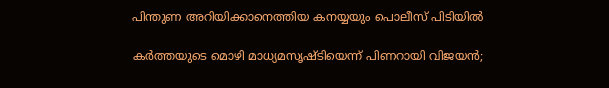പിന്തുണ അറിയിക്കാനെത്തിയ കനയ്യയും പൊലീസ് പിടിയിൽ

കർത്തയുടെ മൊഴി മാധ്യമസൃഷ്ടിയെന്ന് പിണറായി വിജയൻ;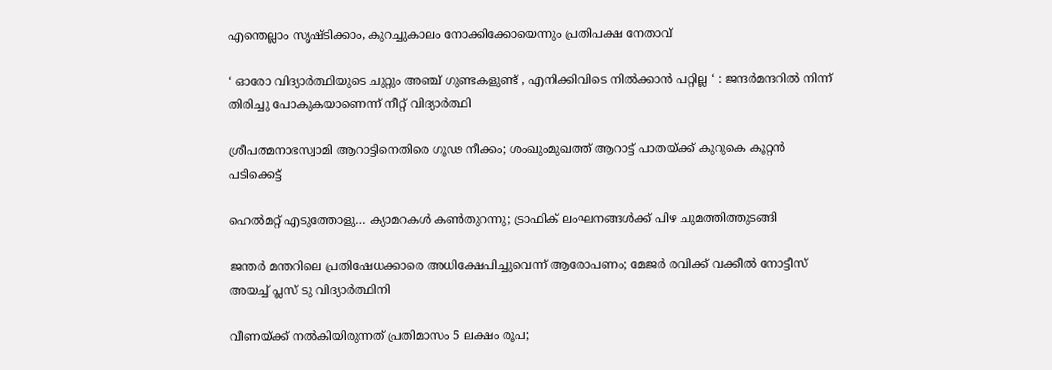എന്തെല്ലാം സൃഷ്ടിക്കാം, കുറച്ചുകാലം നോക്കിക്കോയെന്നും പ്രതിപക്ഷ നേതാവ്

‘ ഓരോ വിദ്യാർത്ഥിയുടെ ചുറ്റും അഞ്ച് ഗുണ്ടകളുണ്ട് , എനിക്കിവിടെ നിൽക്കാൻ പറ്റില്ല ‘ : ജന്ദർമന്ദറിൽ നിന്ന് തിരിച്ചു പോകുകയാണെന്ന് നീറ്റ് വിദ്യാർത്ഥി

ശ്രീപത്മനാഭസ്വാമി ആറാട്ടിനെതിരെ ഗൂഢ നീക്കം; ശംഖുംമുഖത്ത് ആറാട്ട് പാതയ്‌ക്ക് കുറുകെ കൂറ്റന്‍ പടിക്കെട്ട്

ഹെല്‍മറ്റ് എടുത്തോളു… ക്യാമറകള്‍ കണ്‍തുറന്നു; ട്രാഫിക് ലംഘനങ്ങള്‍ക്ക് പിഴ ചുമത്തിത്തുടങ്ങി

ജന്തർ മന്തറിലെ പ്രതിഷേധക്കാരെ അധിക്ഷേപിച്ചുവെന്ന് ആരോപണം; മേജർ രവിക്ക് വക്കീൽ നോട്ടീസ് അയച്ച് പ്ലസ് ടു വിദ്യാർത്ഥിനി

വീണയ്‌ക്ക് നൽകിയിരുന്നത് പ്രതിമാസം 5 ലക്ഷം രൂപ;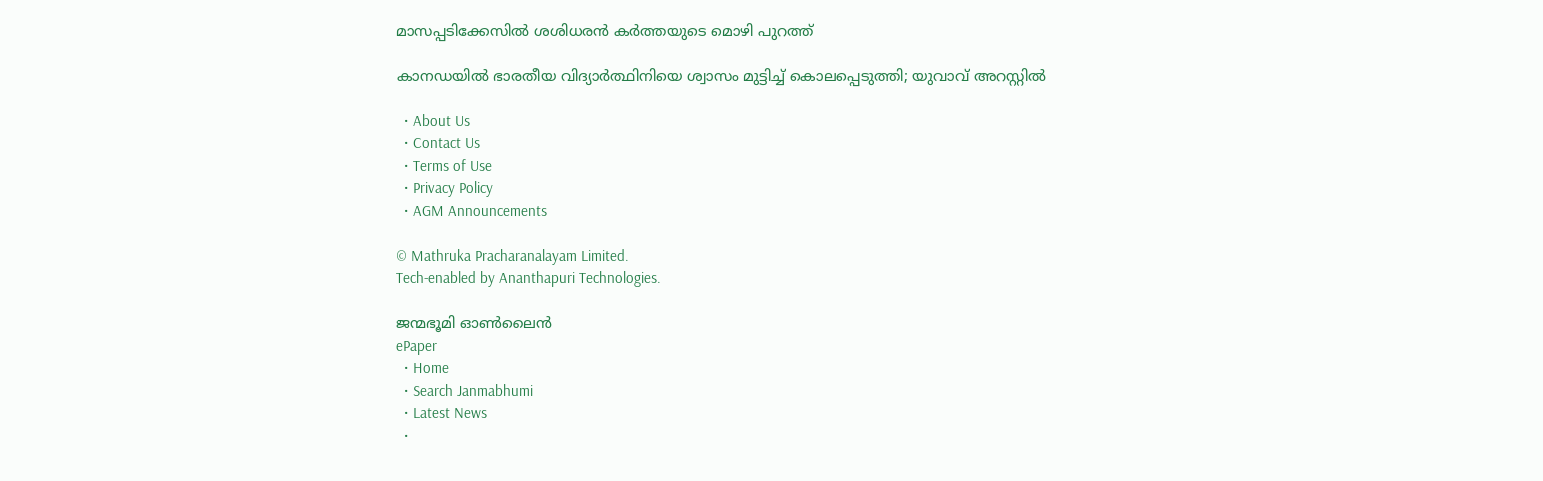മാസപ്പടിക്കേസിൽ ശശിധരൻ കർത്തയുടെ മൊഴി പുറത്ത്

കാനഡയിൽ ഭാരതീയ വിദ്യാർത്ഥിനിയെ ശ്വാസം മുട്ടിച്ച് കൊലപ്പെടുത്തി; യുവാവ് അറസ്റ്റില്‍

  • About Us
  • Contact Us
  • Terms of Use
  • Privacy Policy
  • AGM Announcements

© Mathruka Pracharanalayam Limited.
Tech-enabled by Ananthapuri Technologies.

ജന്മഭൂമി ഓണ്‍ലൈന്‍
ePaper
  • Home
  • Search Janmabhumi
  • Latest News
  •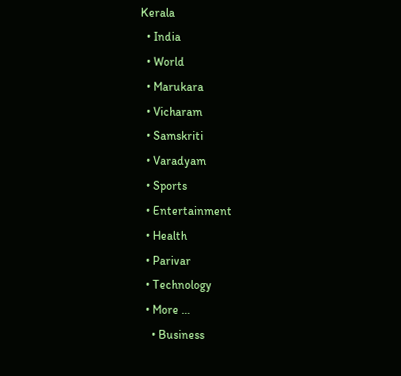Kerala
  • India
  • World
  • Marukara
  • Vicharam
  • Samskriti
  • Varadyam
  • Sports
  • Entertainment
  • Health
  • Parivar
  • Technology
  • More …
    • Business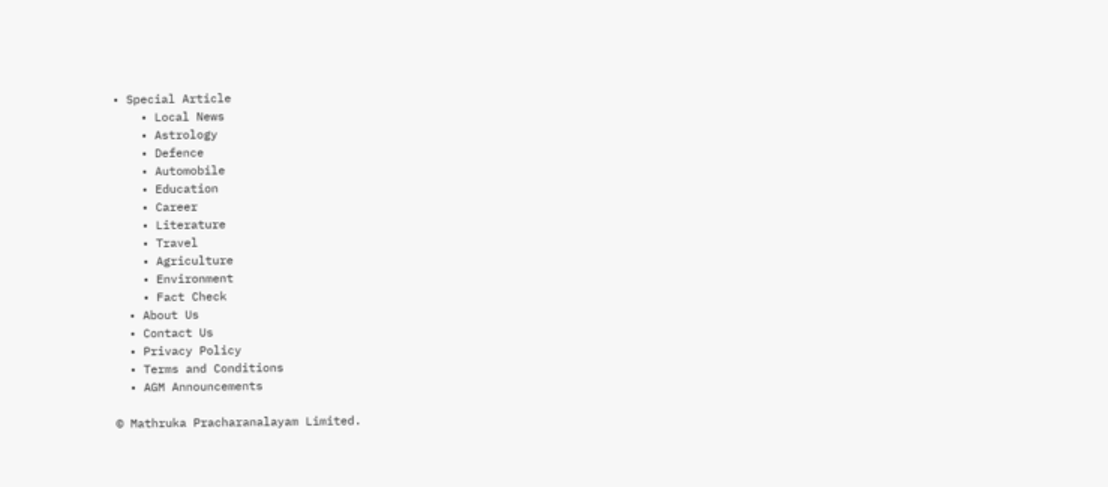• Special Article
    • Local News
    • Astrology
    • Defence
    • Automobile
    • Education
    • Career
    • Literature
    • Travel
    • Agriculture
    • Environment
    • Fact Check
  • About Us
  • Contact Us
  • Privacy Policy
  • Terms and Conditions
  • AGM Announcements

© Mathruka Pracharanalayam Limited.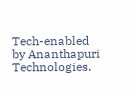Tech-enabled by Ananthapuri Technologies.